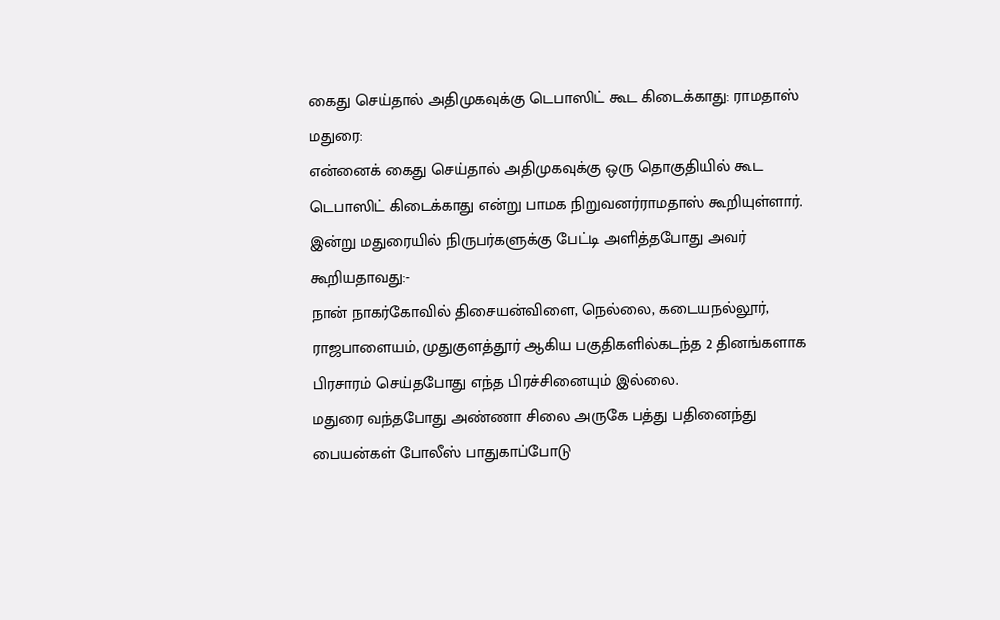கைது செய்தால் அதிமுகவுக்கு டெபாஸிட் கூட கிடைக்காது: ராமதாஸ்
மதுரை:
என்னைக் கைது செய்தால் அதிமுகவுக்கு ஒரு தொகுதியில் கூட டெபாஸிட் கிடைக்காது என்று பாமக நிறுவனர்ராமதாஸ் கூறியுள்ளார்.
இன்று மதுரையில் நிருபர்களுக்கு பேட்டி அளித்தபோது அவர் கூறியதாவது:-
நான் நாகர்கோவில் திசையன்விளை, நெல்லை, கடையநல்லூர், ராஜபாளையம், முதுகுளத்தூர் ஆகிய பகுதிகளில்கடந்த 2 தினங்களாக பிரசாரம் செய்தபோது எந்த பிரச்சினையும் இல்லை.
மதுரை வந்தபோது அண்ணா சிலை அருகே பத்து பதினைந்து பையன்கள் போலீஸ் பாதுகாப்போடு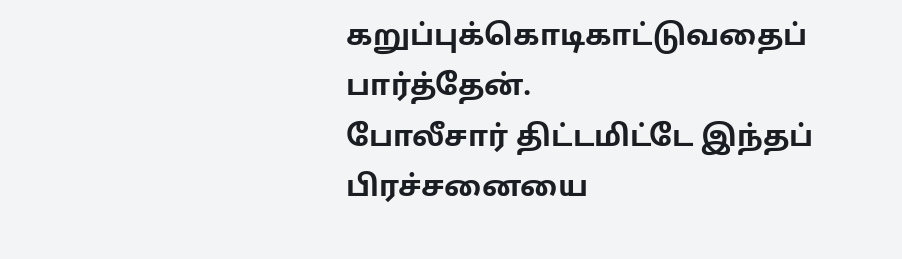கறுப்புக்கொடிகாட்டுவதைப் பார்த்தேன்.
போலீசார் திட்டமிட்டே இந்தப் பிரச்சனையை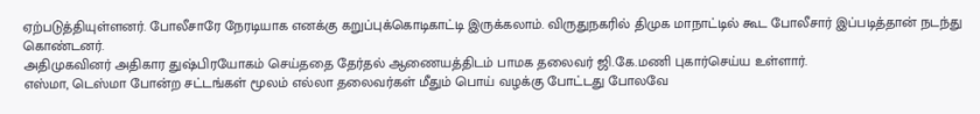ஏற்படுத்தியுள்ளனர். போலீசாரே நேரடியாக எனக்கு கறுப்புக்கொடிகாட்டி இருக்கலாம். விருதுநகரில் திமுக மாநாட்டில் கூட போலீசார் இப்படித்தான் நடந்து கொண்டனர்.
அதிமுகவினர் அதிகார துஷ்பிரயோகம் செய்ததை தேர்தல் ஆணையத்திடம் பாமக தலைவர் ஜி.கே.மணி புகார்செய்ய உள்ளார்.
எஸ்மா, டெஸ்மா போன்ற சட்டங்கள் மூலம் எல்லா தலைவர்கள் மீதும் பொய் வழக்கு போட்டது போலவே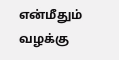என்மீதும் வழக்கு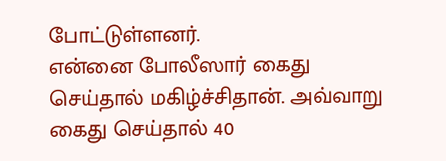போட்டுள்ளனர்.
என்னை போலீஸார் கைது செய்தால் மகிழ்ச்சிதான். அவ்வாறு கைது செய்தால் 40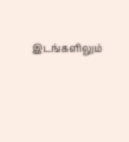இடங்களிலும்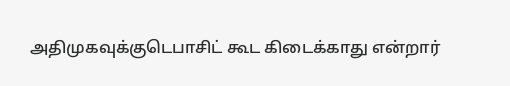அதிமுகவுக்குடெபாசிட் கூட கிடைக்காது என்றார்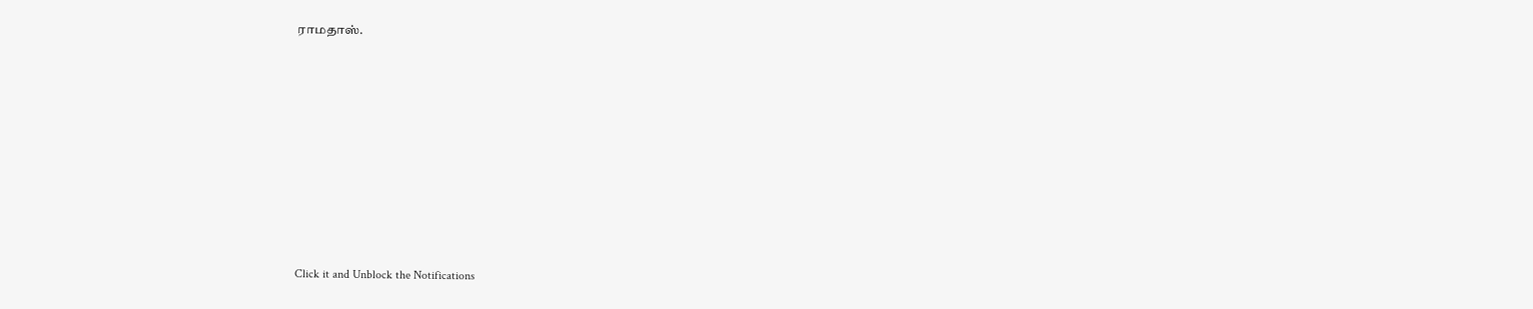ராமதாஸ்.












Click it and Unblock the Notifications